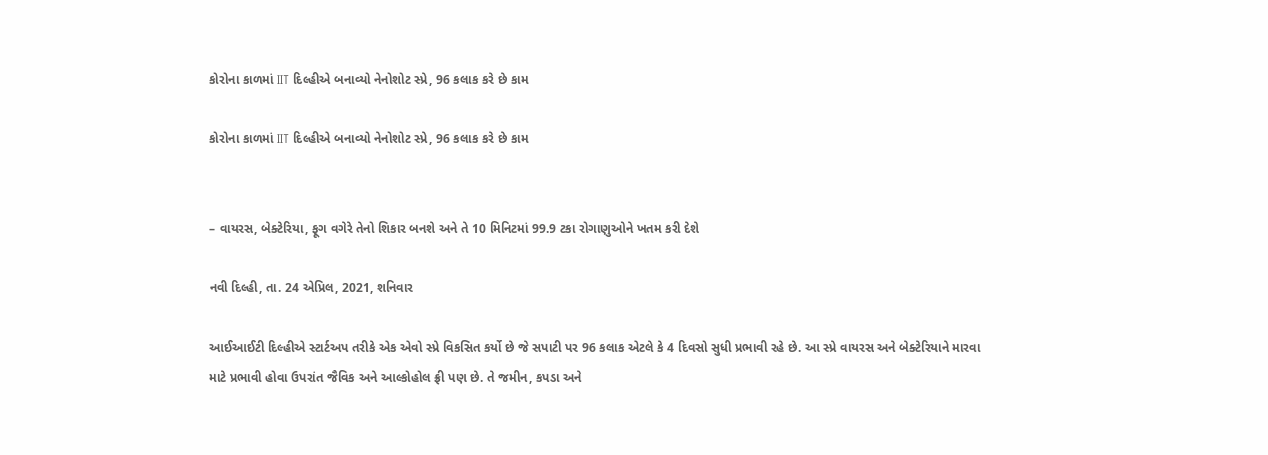કોરોના કાળમાં IIT દિલ્હીએ બનાવ્યો નેનોશોટ સ્પ્રે, 96 કલાક કરે છે કામ

કોરોના કાળમાં IIT દિલ્હીએ બનાવ્યો નેનોશોટ સ્પ્રે, 96 કલાક કરે છે કામ


– વાયરસ, બેક્ટેરિયા, ફૂગ વગેરે તેનો શિકાર બનશે અને તે 10 મિનિટમાં 99.9 ટકા રોગાણુઓને ખતમ કરી દેશે

નવી દિલ્હી, તા. 24 એપ્રિલ, 2021, શનિવાર

આઈઆઈટી દિલ્હીએ સ્ટાર્ટઅપ તરીકે એક એવો સ્પ્રે વિકસિત કર્યો છે જે સપાટી પર 96 કલાક એટલે કે 4 દિવસો સુધી પ્રભાવી રહે છે. આ સ્પ્રે વાયરસ અને બેક્ટેરિયાને મારવા માટે પ્રભાવી હોવા ઉપરાંત જૈવિક અને આલ્કોહોલ ફ્રી પણ છે. તે જમીન, કપડા અને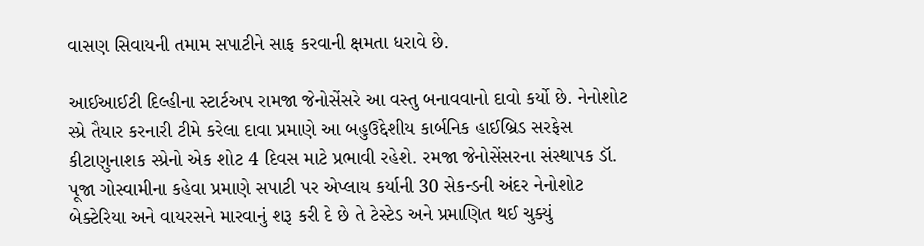વાસણ સિવાયની તમામ સપાટીને સાફ કરવાની ક્ષમતા ધરાવે છે.

આઈઆઈટી દિલ્હીના સ્ટાર્ટઅપ રામજા જેનોસેંસરે આ વસ્તુ બનાવવાનો દાવો કર્યો છે. નેનોશોટ સ્પ્રે તૈયાર કરનારી ટીમે કરેલા દાવા પ્રમાણે આ બહુઉદ્દેશીય કાર્બનિક હાઈબ્રિડ સરફેસ કીટાણુનાશક સ્પ્રેનો એક શોટ 4 દિવસ માટે પ્રભાવી રહેશે. રમજા જેનોસેંસરના સંસ્થાપક ડૉ. પૂજા ગોસ્વામીના કહેવા પ્રમાણે સપાટી પર એપ્લાય કર્યાની 30 સેકન્ડની અંદર નેનોશોટ બેક્ટેરિયા અને વાયરસને મારવાનું શરૂ કરી દે છે તે ટેસ્ટેડ અને પ્રમાણિત થઈ ચુક્યું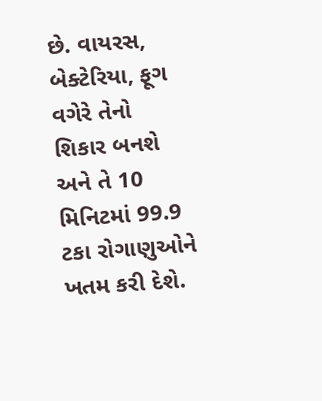છે. વાયરસ, બેક્ટેરિયા, ફૂગ વગેરે તેનો શિકાર બનશે અને તે 10 મિનિટમાં 99.9 ટકા રોગાણુઓને ખતમ કરી દેશે.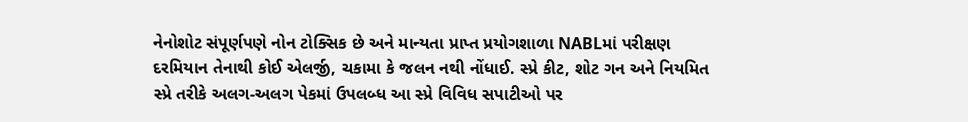નેનોશોટ સંપૂર્ણપણે નોન ટોક્સિક છે અને માન્યતા પ્રાપ્ત પ્રયોગશાળા NABLમાં પરીક્ષણ દરમિયાન તેનાથી કોઈ એલર્જી, ચકામા કે જલન નથી નોંધાઈ. સ્પ્રે કીટ, શોટ ગન અને નિયમિત સ્પ્રે તરીકે અલગ-અલગ પેકમાં ઉપલબ્ધ આ સ્પ્રે વિવિધ સપાટીઓ પર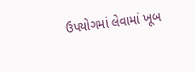ઉપયોગમાં લેવામાં ખૂબ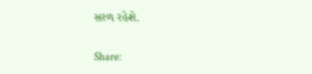સરળ રહેશે.

Share: